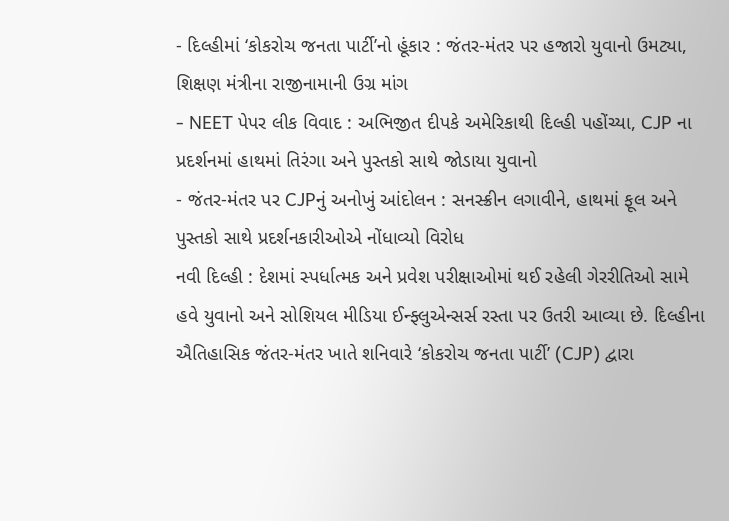- દિલ્હીમાં ‘કોકરોચ જનતા પાર્ટી’નો હૂંકાર : જંતર-મંતર પર હજારો યુવાનો ઉમટ્યા, શિક્ષણ મંત્રીના રાજીનામાની ઉગ્ર માંગ
- NEET પેપર લીક વિવાદ : અભિજીત દીપકે અમેરિકાથી દિલ્હી પહોંચ્યા, CJP ના પ્રદર્શનમાં હાથમાં તિરંગા અને પુસ્તકો સાથે જોડાયા યુવાનો
- જંતર-મંતર પર CJPનું અનોખું આંદોલન : સનસ્ક્રીન લગાવીને, હાથમાં ફૂલ અને પુસ્તકો સાથે પ્રદર્શનકારીઓએ નોંધાવ્યો વિરોધ
નવી દિલ્હી : દેશમાં સ્પર્ધાત્મક અને પ્રવેશ પરીક્ષાઓમાં થઈ રહેલી ગેરરીતિઓ સામે હવે યુવાનો અને સોશિયલ મીડિયા ઈન્ફ્લુએન્સર્સ રસ્તા પર ઉતરી આવ્યા છે. દિલ્હીના ઐતિહાસિક જંતર-મંતર ખાતે શનિવારે ‘કોકરોચ જનતા પાર્ટી’ (CJP) દ્વારા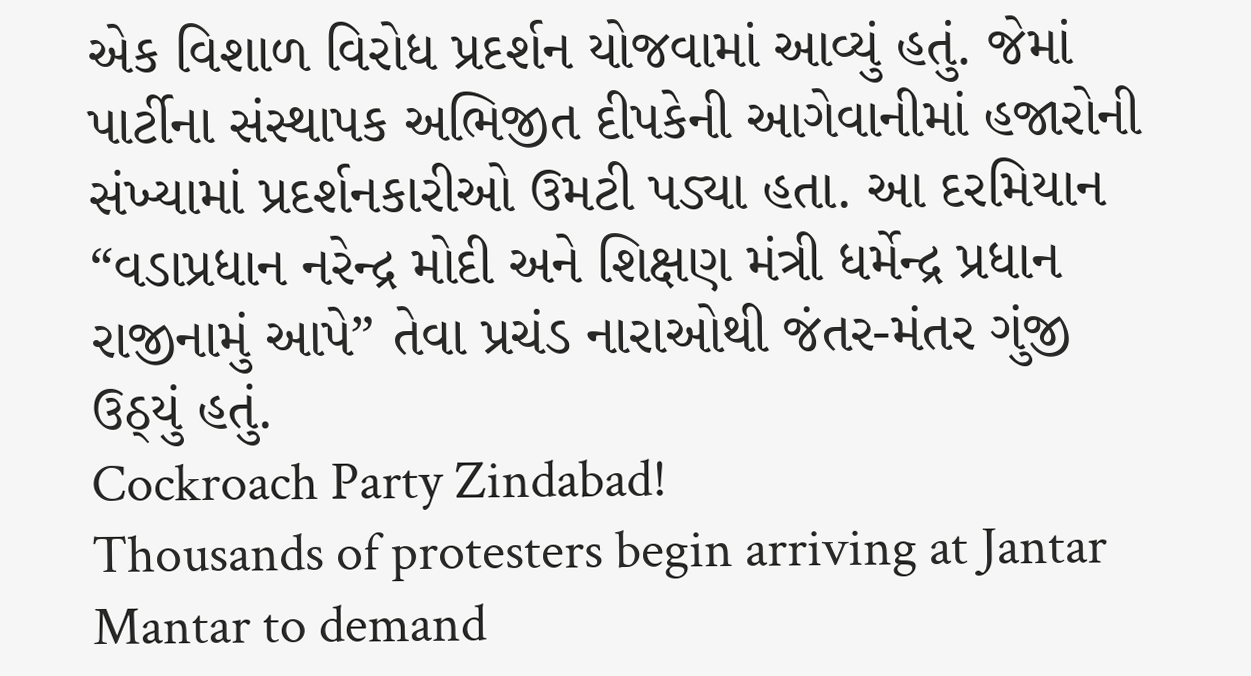એક વિશાળ વિરોધ પ્રદર્શન યોજવામાં આવ્યું હતું. જેમાં પાર્ટીના સંસ્થાપક અભિજીત દીપકેની આગેવાનીમાં હજારોની સંખ્યામાં પ્રદર્શનકારીઓ ઉમટી પડ્યા હતા. આ દરમિયાન “વડાપ્રધાન નરેન્દ્ર મોદી અને શિક્ષણ મંત્રી ધર્મેન્દ્ર પ્રધાન રાજીનામું આપે” તેવા પ્રચંડ નારાઓથી જંતર-મંતર ગુંજી ઉઠ્યું હતું.
Cockroach Party Zindabad!
Thousands of protesters begin arriving at Jantar Mantar to demand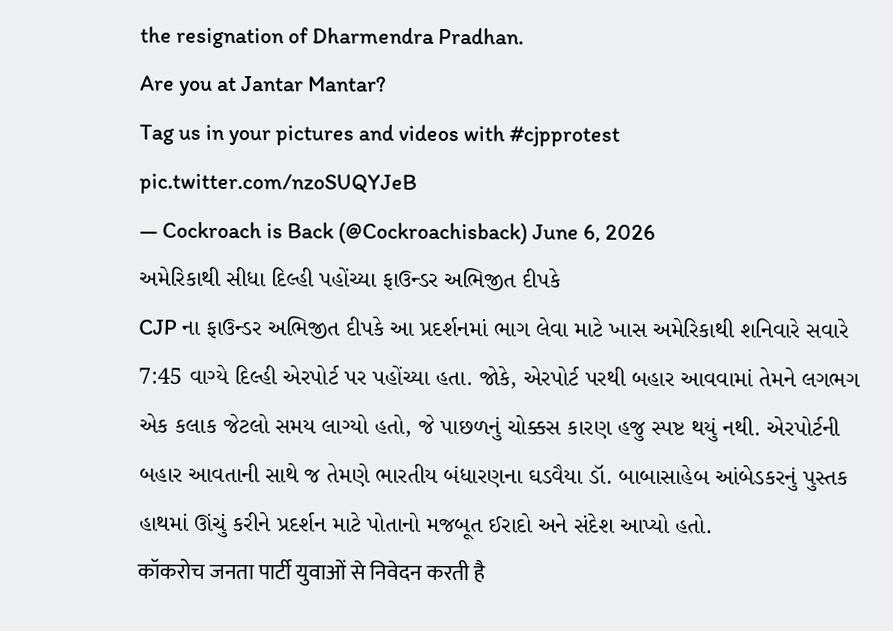the resignation of Dharmendra Pradhan.
Are you at Jantar Mantar?
Tag us in your pictures and videos with #cjpprotest pic.twitter.com/nzoSUQYJeB
— Cockroach is Back (@Cockroachisback) June 6, 2026
અમેરિકાથી સીધા દિલ્હી પહોંચ્યા ફાઉન્ડર અભિજીત દીપકે
CJP ના ફાઉન્ડર અભિજીત દીપકે આ પ્રદર્શનમાં ભાગ લેવા માટે ખાસ અમેરિકાથી શનિવારે સવારે 7:45 વાગ્યે દિલ્હી એરપોર્ટ પર પહોંચ્યા હતા. જોકે, એરપોર્ટ પરથી બહાર આવવામાં તેમને લગભગ એક કલાક જેટલો સમય લાગ્યો હતો, જે પાછળનું ચોક્કસ કારણ હજુ સ્પષ્ટ થયું નથી. એરપોર્ટની બહાર આવતાની સાથે જ તેમણે ભારતીય બંધારણના ઘડવૈયા ડૉ. બાબાસાહેબ આંબેડકરનું પુસ્તક હાથમાં ઊંચું કરીને પ્રદર્શન માટે પોતાનો મજબૂત ઈરાદો અને સંદેશ આપ્યો હતો.
कॉकरोच जनता पार्टी युवाओं से निवेदन करती है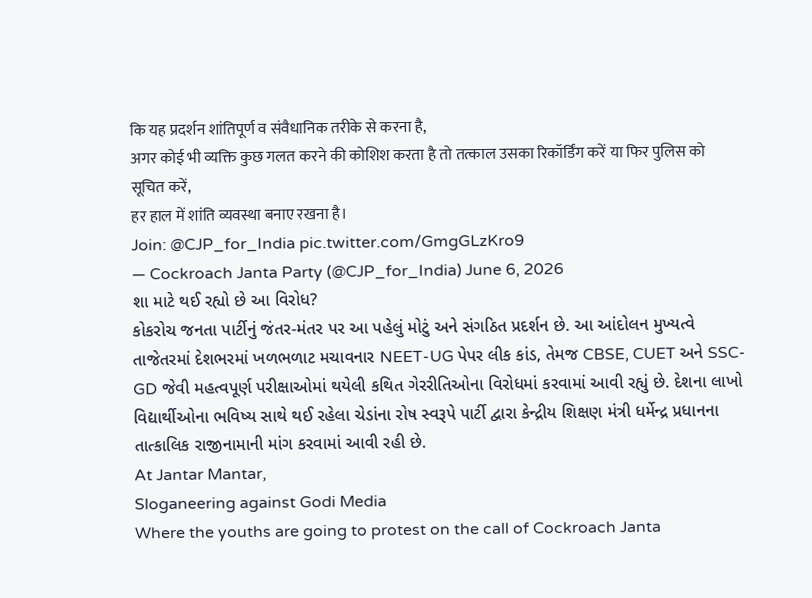कि यह प्रदर्शन शांतिपूर्ण व संवैधानिक तरीके से करना है,
अगर कोई भी व्यक्ति कुछ गलत करने की कोशिश करता है तो तत्काल उसका रिकॉर्डिंग करें या फिर पुलिस को सूचित करें,
हर हाल में शांति व्यवस्था बनाए रखना है।
Join: @CJP_for_India pic.twitter.com/GmgGLzKro9
— Cockroach Janta Party (@CJP_for_India) June 6, 2026
શા માટે થઈ રહ્યો છે આ વિરોધ?
કોકરોચ જનતા પાર્ટીનું જંતર-મંતર પર આ પહેલું મોટું અને સંગઠિત પ્રદર્શન છે. આ આંદોલન મુખ્યત્વે તાજેતરમાં દેશભરમાં ખળભળાટ મચાવનાર NEET-UG પેપર લીક કાંડ, તેમજ CBSE, CUET અને SSC-GD જેવી મહત્વપૂર્ણ પરીક્ષાઓમાં થયેલી કથિત ગેરરીતિઓના વિરોધમાં કરવામાં આવી રહ્યું છે. દેશના લાખો વિદ્યાર્થીઓના ભવિષ્ય સાથે થઈ રહેલા ચેડાંના રોષ સ્વરૂપે પાર્ટી દ્વારા કેન્દ્રીય શિક્ષણ મંત્રી ધર્મેન્દ્ર પ્રધાનના તાત્કાલિક રાજીનામાની માંગ કરવામાં આવી રહી છે.
At Jantar Mantar,
Sloganeering against Godi Media
Where the youths are going to protest on the call of Cockroach Janta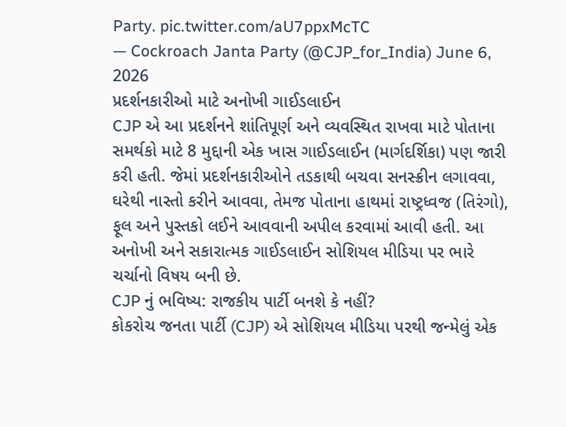Party. pic.twitter.com/aU7ppxMcTC
— Cockroach Janta Party (@CJP_for_India) June 6, 2026
પ્રદર્શનકારીઓ માટે અનોખી ગાઈડલાઈન
CJP એ આ પ્રદર્શનને શાંતિપૂર્ણ અને વ્યવસ્થિત રાખવા માટે પોતાના સમર્થકો માટે 8 મુદ્દાની એક ખાસ ગાઈડલાઈન (માર્ગદર્શિકા) પણ જારી કરી હતી. જેમાં પ્રદર્શનકારીઓને તડકાથી બચવા સનસ્ક્રીન લગાવવા, ઘરેથી નાસ્તો કરીને આવવા, તેમજ પોતાના હાથમાં રાષ્ટ્રધ્વજ (તિરંગો), ફૂલ અને પુસ્તકો લઈને આવવાની અપીલ કરવામાં આવી હતી. આ અનોખી અને સકારાત્મક ગાઈડલાઈન સોશિયલ મીડિયા પર ભારે ચર્ચાનો વિષય બની છે.
CJP નું ભવિષ્ય: રાજકીય પાર્ટી બનશે કે નહીં?
કોકરોચ જનતા પાર્ટી (CJP) એ સોશિયલ મીડિયા પરથી જન્મેલું એક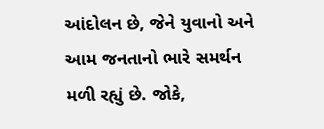આંદોલન છે, જેને યુવાનો અને આમ જનતાનો ભારે સમર્થન મળી રહ્યું છે. જોકે,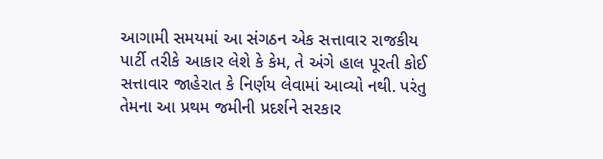આગામી સમયમાં આ સંગઠન એક સત્તાવાર રાજકીય પાર્ટી તરીકે આકાર લેશે કે કેમ, તે અંગે હાલ પૂરતી કોઈ સત્તાવાર જાહેરાત કે નિર્ણય લેવામાં આવ્યો નથી. પરંતુ તેમના આ પ્રથમ જમીની પ્રદર્શને સરકાર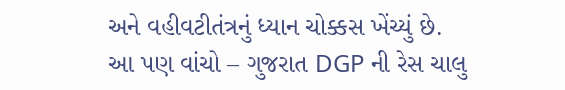અને વહીવટીતંત્રનું ધ્યાન ચોક્કસ ખેંચ્યું છે.
આ પણ વાંચો – ગુજરાત DGP ની રેસ ચાલુ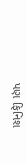પણ ફિનિશ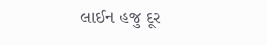લાઈન હજુ દૂર